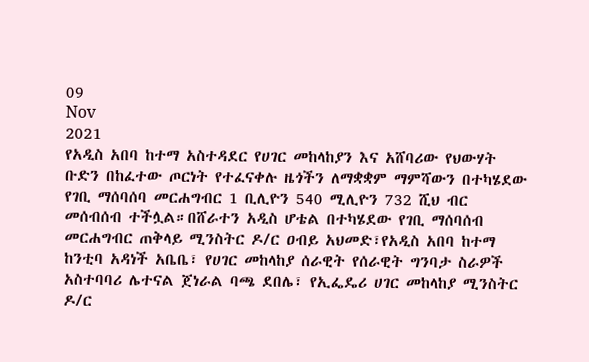09
Nov
2021
የአዲስ አበባ ከተማ አስተዳደር የሀገር መከላከያን እና አሸባሪው የህውሃት ቡድን በከፈተው ጦርነት የተፈናቀሉ ዜጎችን ለማቋቋም ማምሻውን በተካሄደው የገቢ ማሰባሰባ መርሐግብር 1 ቢሊዮን 540 ሚሊዮን 732 ሺህ ብር መሰብሰብ ተችሏል።በሸራተን አዲስ ሆቴል በተካሄደው የገቢ ማሰባሰብ መርሐግብር ጠቅላይ ሚንስትር ዶ/ር ዐብይ አህመድ፣የአዲስ አበባ ከተማ ከንቲባ አዳነች አቤቤ፣ የሀገር መከላከያ ሰራዊት የሰራዊት ግንባታ ስራዎች አስተባባሪ ሌተናል ጀነራል ባጫ ደበሌ፣ የኢፌዴሪ ሀገር መከላከያ ሚንስትር ዶ/ር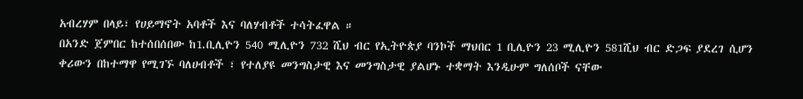አብረሃም በላይ፣ የሀይማኖት አባቶች እና ባለሃብቶች ተሳትፈዋል ።
በአንድ ጀምበር ከተሰበሰበው ከ1.ቢሊዮን 540 ሚሊዮን 732 ሺህ ብር የኢትዮጵያ ባንኮች ማህበር 1 ቢሊዮን 23 ሚሊዮን 581ሺህ ብር ድጋፍ ያደረገ ሲሆን ቀሪውን በከተማዋ የሚገኙ ባለሀብቶች ፣ የተለያዩ መንግስታዊ እና መንግስታዊ ያልሆኑ ተቋማት እንዲሁም ግለሰቦች ናቸው